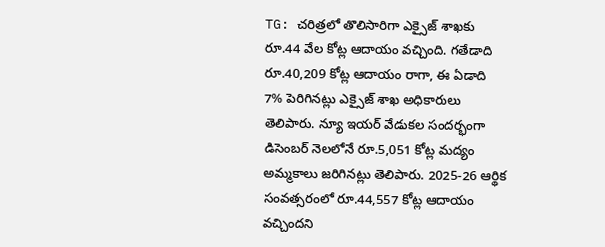TG: చరిత్రలో తొలిసారిగా ఎక్సైజ్ శాఖకు రూ.44 వేల కోట్ల ఆదాయం వచ్చింది. గతేడాది రూ.40,209 కోట్ల ఆదాయం రాగా, ఈ ఏడాది 7% పెరిగినట్లు ఎక్సైజ్ శాఖ అధికారులు తెలిపారు. న్యూ ఇయర్ వేడుకల సందర్భంగా డిసెంబర్ నెలలోనే రూ.5,051 కోట్ల మద్యం అమ్మకాలు జరిగినట్లు తెలిపారు. 2025-26 ఆర్థిక సంవత్సరంలో రూ.44,557 కోట్ల ఆదాయం వచ్చిందని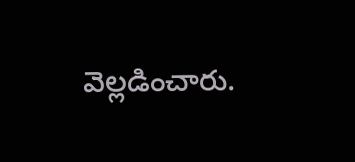వెల్లడించారు.